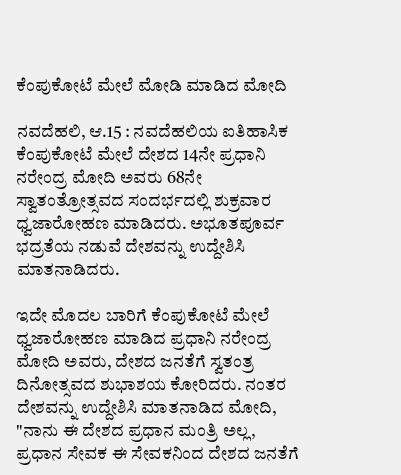ಕೆಂಪುಕೋಟೆ ಮೇಲೆ ಮೋಡಿ ಮಾಡಿದ ಮೋದಿ

ನವದೆಹಲಿ, ಆ.15 : ನವದೆಹಲಿಯ ಐತಿಹಾಸಿಕ ಕೆಂಪುಕೋಟೆ ಮೇಲೆ ದೇಶದ 14ನೇ ಪ್ರಧಾನಿ ನರೇಂದ್ರ ಮೋದಿ ಅವರು 68ನೇ ಸ್ವಾತಂತ್ರೋತ್ಸವದ ಸಂದರ್ಭದಲ್ಲಿ ಶುಕ್ರವಾರ ಧ್ವಜಾರೋಹಣ ಮಾಡಿದರು. ಅಭೂತಪೂರ್ವ ಭದ್ರತೆಯ ನಡುವೆ ದೇಶವನ್ನು ಉದ್ದೇಶಿಸಿ ಮಾತನಾಡಿದರು.

ಇದೇ ಮೊದಲ ಬಾರಿಗೆ ಕೆಂಪುಕೋಟೆ ಮೇಲೆ ಧ್ವಜಾರೋಹಣ ಮಾಡಿದ ಪ್ರಧಾನಿ ನರೇಂದ್ರ ಮೋದಿ ಅವರು, ದೇಶದ ಜನತೆಗೆ ಸ್ವತಂತ್ರ ದಿನೋತ್ಸವದ ಶುಭಾಶಯ ಕೋರಿದರು. ನಂತರ ದೇಶವನ್ನು ಉದ್ದೇಶಿಸಿ ಮಾತನಾಡಿದ ಮೋದಿ, "ನಾನು ಈ ದೇಶದ ಪ್ರಧಾನ ಮಂತ್ರಿ ಅಲ್ಲ, ಪ್ರಧಾನ ಸೇವಕ ಈ ಸೇವಕನಿಂದ ದೇಶದ ಜನತೆಗೆ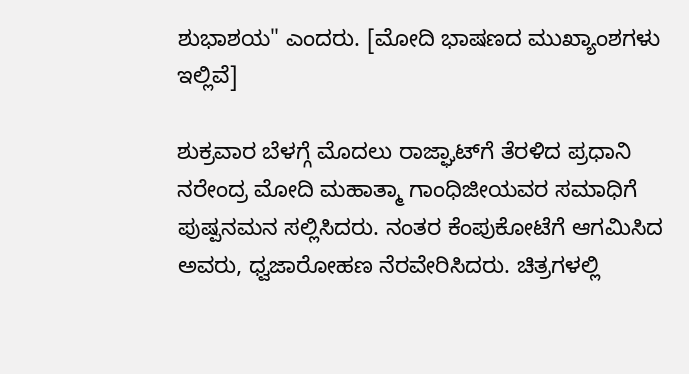ಶುಭಾಶಯ" ಎಂದರು. [ಮೋದಿ ಭಾಷಣದ ಮುಖ್ಯಾಂಶಗಳು ಇಲ್ಲಿವೆ]

ಶುಕ್ರವಾರ ಬೆಳಗ್ಗೆ ಮೊದಲು ರಾಜ್ಘಾಟ್‌ಗೆ ತೆರಳಿದ ಪ್ರಧಾನಿ ನರೇಂದ್ರ ಮೋದಿ ಮಹಾತ್ಮಾ ಗಾಂಧಿಜೀಯವರ ಸಮಾಧಿಗೆ ಪುಷ್ಪನಮನ ಸಲ್ಲಿಸಿದರು. ನಂತರ ಕೆಂಪುಕೋಟೆಗೆ ಆಗಮಿಸಿದ ಅವರು, ಧ್ವಜಾರೋಹಣ ನೆರವೇರಿಸಿದರು. ಚಿತ್ರಗಳಲ್ಲಿ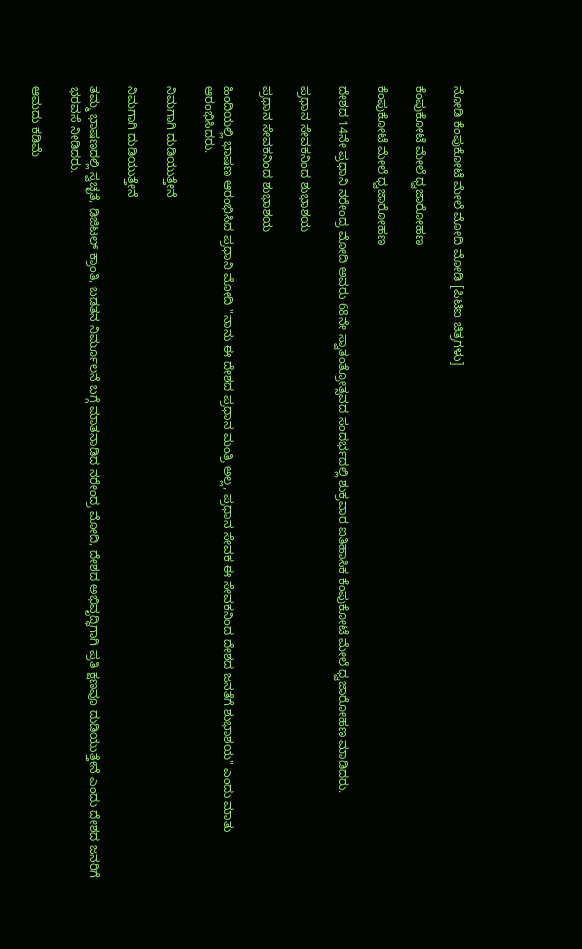ನೋಡಿ ಕೆಂಪುಕೋಟೆ ಮೇಲೆ ಮೋದಿ ಮೋಡಿ [ಪಿಟಿಐ ಚಿತ್ರಗಳು]

ಕೆಂಪುಕೋಟೆ ಮೇಲೆ ಧ್ವಜಾರೋಹಣ

ಕೆಂಪುಕೋಟೆ ಮೇಲೆ ಧ್ವಜಾರೋಹಣ

ದೇಶದ 14ನೇ ಪ್ರಧಾನಿ ನರೇಂದ್ರ ಮೋದಿ ಅವರು 68ನೇ ಸ್ವಾತಂತ್ರೋತ್ಸವದ ಸಂದರ್ಭದಲ್ಲಿ ಶುಕ್ರವಾರ ಐತಿಹಾಸಿಕ ಕೆಂಪುಕೋಟೆ ಮೇಲೆ ಧ್ವಜಾರೋಹಣ ಮಾಡಿದರು.

ಪ್ರಧಾನ ಸೇವಕನಿಂದ ಶುಭಾಶಯ

ಪ್ರಧಾನ ಸೇವಕನಿಂದ ಶುಭಾಶಯ

ಹಿಂದಿಯಲ್ಲಿ ಭಾಷಣ ಆರಂಭಿಸಿದ ಪ್ರಧಾನಿ ಮೋದಿ "ನಾನು ಈ ದೇಶದ ಪ್ರಧಾನ ಮಂತ್ರಿ ಅಲ್ಲ, ಪ್ರಧಾನ ಸೇವಕ ಈ ಸೇವಕನಿಂದ ದೇಶದ ಜನತೆಗೆ ಶುಭಾಶಯ" ಎಂದು ಮಾತು ಆರಂಭಿಸಿದರು.

ನಿಮಗಾಗಿ ದುಡಿಯುತ್ತೇನೆ

ನಿಮಗಾಗಿ ದುಡಿಯುತ್ತೇನೆ

ತಮ್ಮ ಭಾಷಣದಲ್ಲಿ ಸ್ವಚ್ಛತೆ, ಡಿಜಿಟಲ್ ಕ್ರಾಂತಿ, ಬಡತನ ನಿರ್ಮೂಲನೆ ಬಗ್ಗೆ ಮಾತನಾಡಿದ ನರೇಂದ್ರ ಮೋದಿ, ದೇಶದ ಅಭಿವೃದ್ಧಿಗಾಗಿ ಪ್ರತಿ ಕ್ಷಣವೂ ದುಡಿಯುತ್ತೇನೆ ಎಂದು ದೇಶದ ಜನರಿಗೆ ಭರವಸೆ ನೀಡಿದರು.

ಆಮದು ಕಡಿಮೆ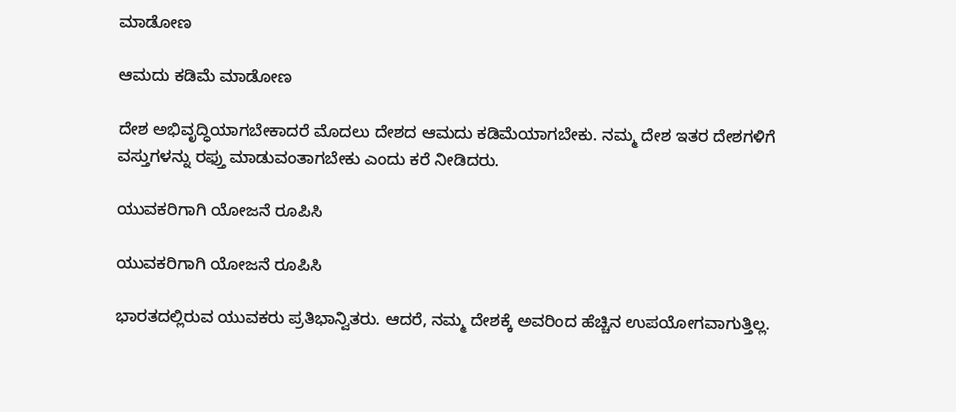ಮಾಡೋಣ

ಆಮದು ಕಡಿಮೆ ಮಾಡೋಣ

ದೇಶ ಅಭಿವೃದ್ಧಿಯಾಗಬೇಕಾದರೆ ಮೊದಲು ದೇಶದ ಆಮದು ಕಡಿಮೆಯಾಗಬೇಕು. ನಮ್ಮ ದೇಶ ಇತರ ದೇಶಗಳಿಗೆ ವಸ್ತುಗಳನ್ನು ರಫ್ತು ಮಾಡುವಂತಾಗಬೇಕು ಎಂದು ಕರೆ ನೀಡಿದರು.

ಯುವಕರಿಗಾಗಿ ಯೋಜನೆ ರೂಪಿಸಿ

ಯುವಕರಿಗಾಗಿ ಯೋಜನೆ ರೂಪಿಸಿ

ಭಾರತದಲ್ಲಿರುವ ಯುವಕರು ಪ್ರತಿಭಾನ್ವಿತರು. ಆದರೆ, ನಮ್ಮ ದೇಶಕ್ಕೆ ಅವರಿಂದ ಹೆಚ್ಚಿನ ಉಪಯೋಗವಾಗುತ್ತಿಲ್ಲ.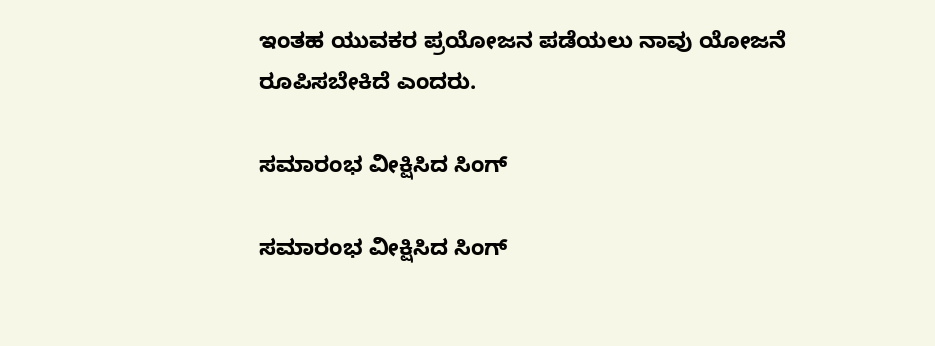ಇಂತಹ ಯುವಕರ ಪ್ರಯೋಜನ ಪಡೆಯಲು ನಾವು ಯೋಜನೆ ರೂಪಿಸಬೇಕಿದೆ ಎಂದರು.

ಸಮಾರಂಭ ವೀಕ್ಷಿಸಿದ ಸಿಂಗ್

ಸಮಾರಂಭ ವೀಕ್ಷಿಸಿದ ಸಿಂಗ್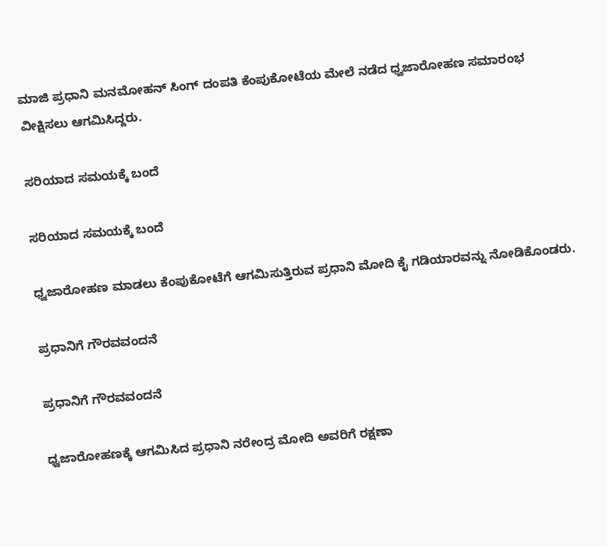ಮಾಜಿ ಪ್ರಧಾನಿ ಮನಮೋಹನ್ ಸಿಂಗ್ ದಂಪತಿ ಕೆಂಪುಕೋಟೆಯ ಮೇಲೆ ನಡೆದ ಧ್ವಜಾರೋಹಣ ಸಮಾರಂಭ ವೀಕ್ಷಿಸಲು ಆಗಮಿಸಿದ್ದರು.

ಸರಿಯಾದ ಸಮಯಕ್ಕೆ ಬಂದೆ

ಸರಿಯಾದ ಸಮಯಕ್ಕೆ ಬಂದೆ

ಧ್ವಜಾರೋಹಣ ಮಾಡಲು ಕೆಂಪುಕೋಟೆಗೆ ಆಗಮಿಸುತ್ತಿರುವ ಪ್ರಧಾನಿ ಮೋದಿ ಕೈ ಗಡಿಯಾರವನ್ನು ನೋಡಿಕೊಂಡರು.

ಪ್ರಧಾನಿಗೆ ಗೌರವವಂದನೆ

ಪ್ರಧಾನಿಗೆ ಗೌರವವಂದನೆ

ಧ್ವಜಾರೋಹಣಕ್ಕೆ ಆಗಮಿಸಿದ ಪ್ರಧಾನಿ ನರೇಂದ್ರ ಮೋದಿ ಅವರಿಗೆ ರಕ್ಷಣಾ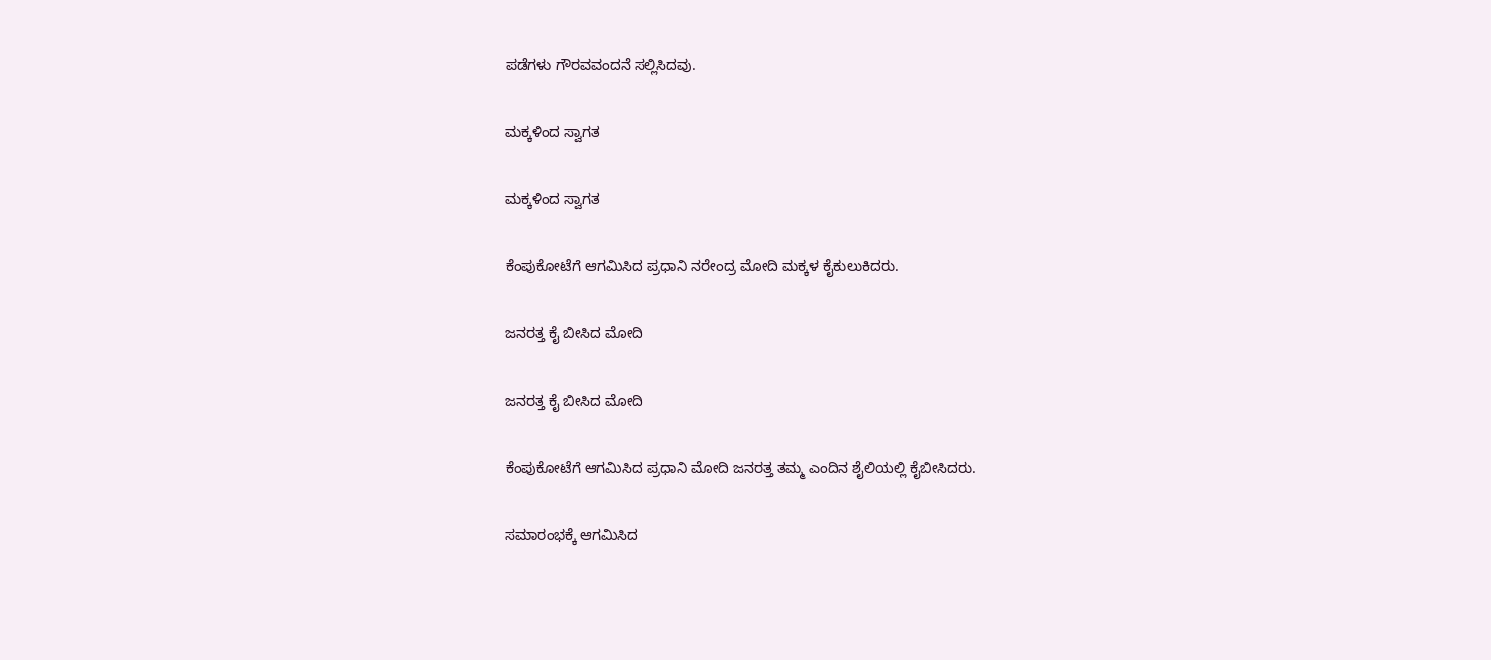ಪಡೆಗಳು ಗೌರವವಂದನೆ ಸಲ್ಲಿಸಿದವು.

ಮಕ್ಕಳಿಂದ ಸ್ವಾಗತ

ಮಕ್ಕಳಿಂದ ಸ್ವಾಗತ

ಕೆಂಪುಕೋಟೆಗೆ ಆಗಮಿಸಿದ ಪ್ರಧಾನಿ ನರೇಂದ್ರ ಮೋದಿ ಮಕ್ಕಳ ಕೈಕುಲುಕಿದರು.

ಜನರತ್ತ ಕೈ ಬೀಸಿದ ಮೋದಿ

ಜನರತ್ತ ಕೈ ಬೀಸಿದ ಮೋದಿ

ಕೆಂಪುಕೋಟೆಗೆ ಆಗಮಿಸಿದ ಪ್ರಧಾನಿ ಮೋದಿ ಜನರತ್ತ ತಮ್ಮ ಎಂದಿನ ಶೈಲಿಯಲ್ಲಿ ಕೈಬೀಸಿದರು.

ಸಮಾರಂಭಕ್ಕೆ ಆಗಮಿಸಿದ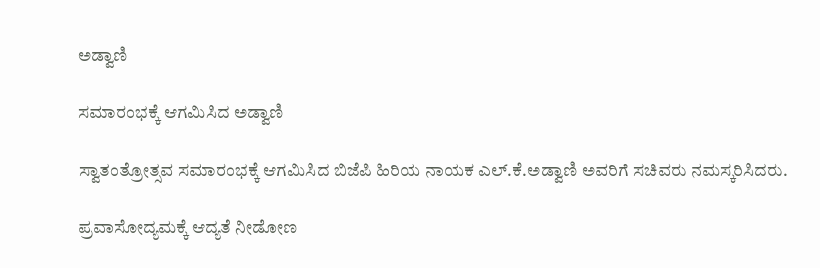ಅಡ್ವಾಣಿ

ಸಮಾರಂಭಕ್ಕೆ ಆಗಮಿಸಿದ ಅಡ್ವಾಣಿ

ಸ್ವಾತಂತ್ರೋತ್ಸವ ಸಮಾರಂಭಕ್ಕೆ ಆಗಮಿಸಿದ ಬಿಜೆಪಿ ಹಿರಿಯ ನಾಯಕ ಎಲ್.ಕೆ.ಅಡ್ವಾಣಿ ಅವರಿಗೆ ಸಚಿವರು ನಮಸ್ಕರಿಸಿದರು.

ಪ್ರವಾಸೋದ್ಯಮಕ್ಕೆ ಆದ್ಯತೆ ನೀಡೋಣ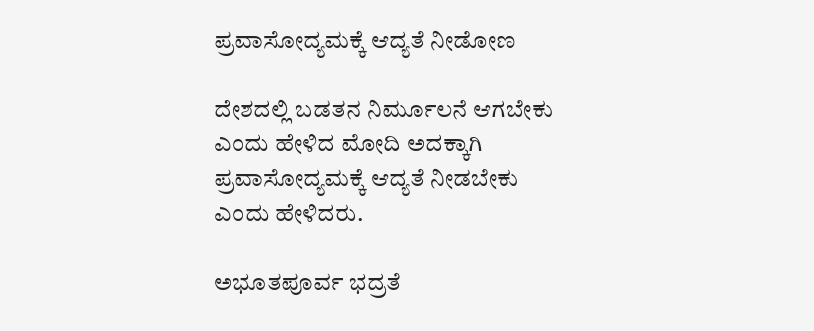ಪ್ರವಾಸೋದ್ಯಮಕ್ಕೆ ಆದ್ಯತೆ ನೀಡೋಣ

ದೇಶದಲ್ಲಿ ಬಡತನ ನಿರ್ಮೂಲನೆ ಆಗಬೇಕು ಎಂದು ಹೇಳಿದ ಮೋದಿ ಅದಕ್ಕಾಗಿ ಪ್ರವಾಸೋದ್ಯಮಕ್ಕೆ ಆದ್ಯತೆ ನೀಡಬೇಕು ಎಂದು ಹೇಳಿದರು.

ಅಭೂತಪೂರ್ವ ಭದ್ರತೆ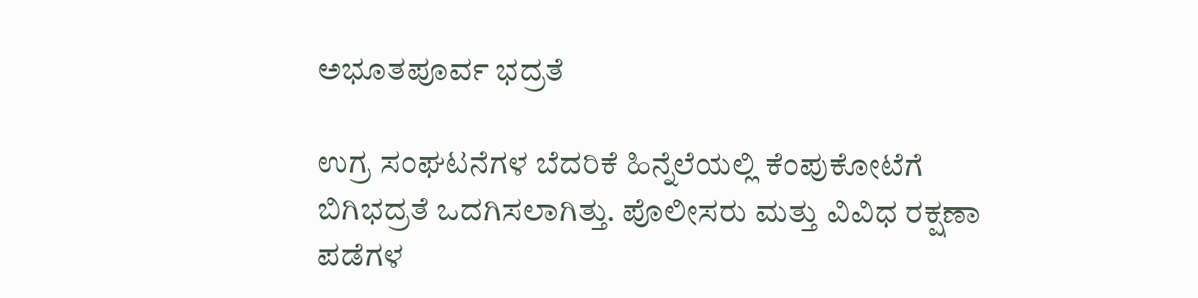ಅಭೂತಪೂರ್ವ ಭದ್ರತೆ

ಉಗ್ರ ಸಂಘಟನೆಗಳ ಬೆದರಿಕೆ ಹಿನ್ನೆಲೆಯಲ್ಲಿ ಕೆಂಪುಕೋಟೆಗೆ ಬಿಗಿಭದ್ರತೆ ಒದಗಿಸಲಾಗಿತ್ತು. ಪೊಲೀಸರು ಮತ್ತು ವಿವಿಧ ರಕ್ಷಣಾ ಪಡೆಗಳ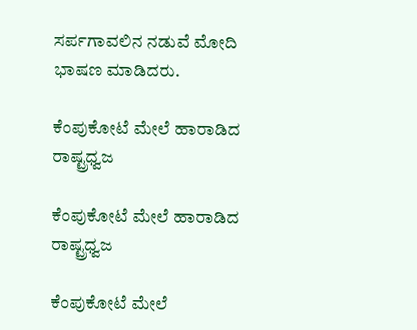ಸರ್ಪಗಾವಲಿನ ನಡುವೆ ಮೋದಿ ಭಾಷಣ ಮಾಡಿದರು.

ಕೆಂಪುಕೋಟೆ ಮೇಲೆ ಹಾರಾಡಿದ ರಾಷ್ಟ್ರಧ್ವಜ

ಕೆಂಪುಕೋಟೆ ಮೇಲೆ ಹಾರಾಡಿದ ರಾಷ್ಟ್ರಧ್ವಜ

ಕೆಂಪುಕೋಟೆ ಮೇಲೆ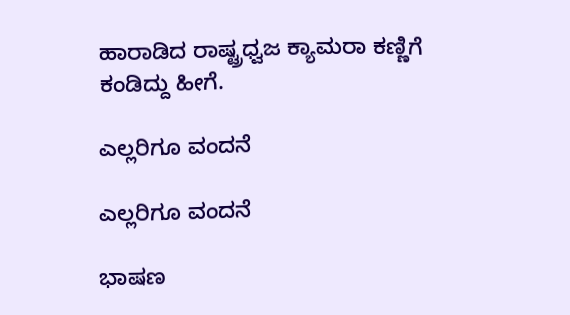ಹಾರಾಡಿದ ರಾಷ್ಟ್ರಧ್ವಜ ಕ್ಯಾಮರಾ ಕಣ್ಣಿಗೆ ಕಂಡಿದ್ದು ಹೀಗೆ.

ಎಲ್ಲರಿಗೂ ವಂದನೆ

ಎಲ್ಲರಿಗೂ ವಂದನೆ

ಭಾಷಣ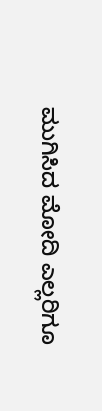ಮುಗಿಸಿದ ಮೋದಿ ಎಲ್ಲರಿಗೂ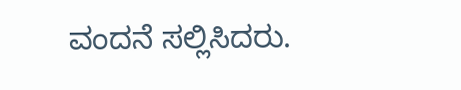ವಂದನೆ ಸಲ್ಲಿಸಿದರು.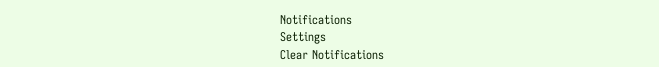Notifications
Settings
Clear Notifications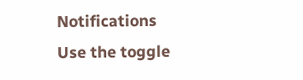Notifications
Use the toggle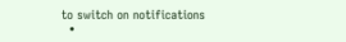to switch on notifications
  •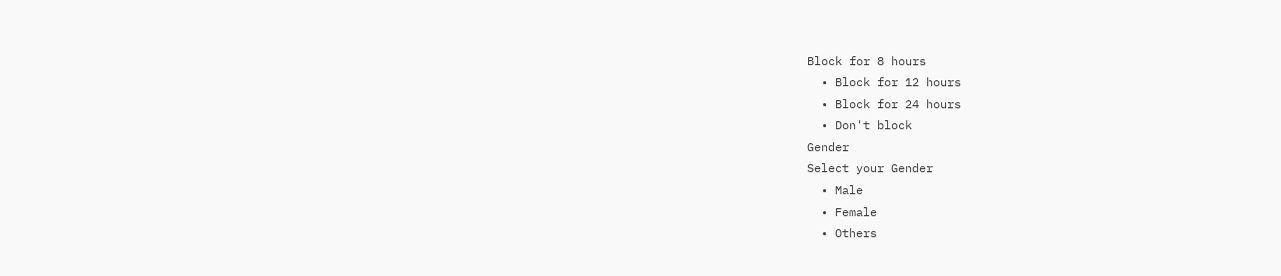Block for 8 hours
  • Block for 12 hours
  • Block for 24 hours
  • Don't block
Gender
Select your Gender
  • Male
  • Female
  • Others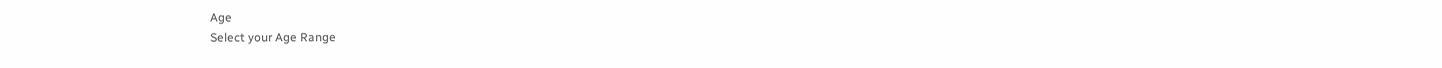Age
Select your Age Range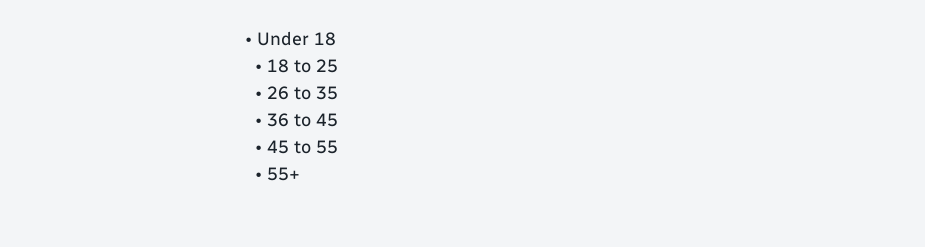• Under 18
  • 18 to 25
  • 26 to 35
  • 36 to 45
  • 45 to 55
  • 55+